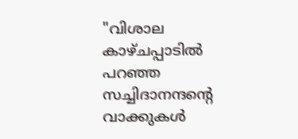"വിശാല കാഴ്ചപ്പാടിൽ പറഞ്ഞ സച്ചിദാനന്ദൻ്റെ വാക്കുകൾ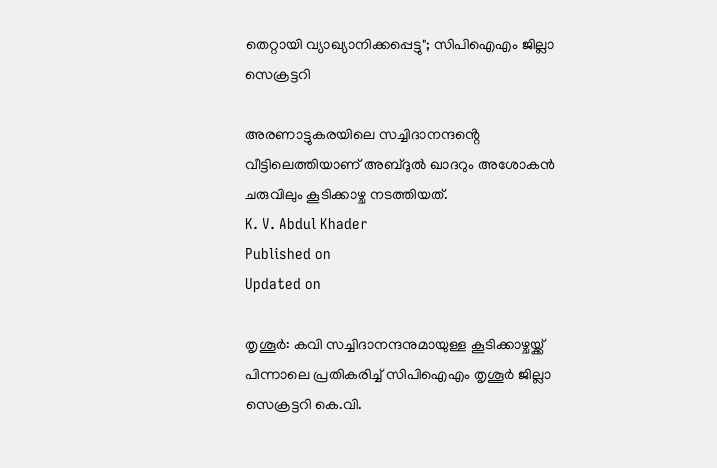തെറ്റായി വ്യാഖ്യാനിക്കപ്പെട്ടു"; സിപിഐഎം ജില്ലാ സെക്രട്ടറി

അരണാട്ടുകരയിലെ സച്ചിദാനന്ദൻ്റെ വീട്ടിലെത്തിയാണ് അബ്ദുൽ ഖാദറും അശോകൻ ചരുവിലും കൂടിക്കാഴ്ച നടത്തിയത്.
K. V. Abdul Khader
Published on
Updated on

തൃശൂർ: കവി സച്ചിദാനന്ദനുമായുള്ള കൂടിക്കാഴ്ചയ്ക്ക് പിന്നാലെ പ്രതികരിച്ച് സിപിഐഎം തൃശൂർ ജില്ലാ സെക്രട്ടറി കെ.വി.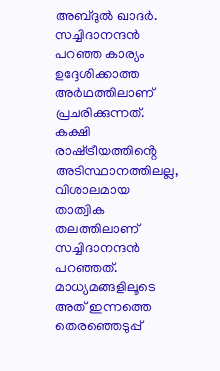അബ്ദുൽ ഖാദർ. സച്ചിദാനന്ദൻ പറഞ്ഞ കാര്യം ഉദ്ദേശിക്കാത്ത അർഥത്തിലാണ് പ്രചരിക്കുന്നത്. കക്ഷി രാഷ്‌ട്രീയത്തിൻ്റെ അടിസ്ഥാനത്തിലല്ല, വിശാലമായ താത്വിക തലത്തിലാണ് സച്ചിദാനന്ദൻ പറഞ്ഞത്. മാധ്യമങ്ങളിലൂടെ അത് ഇന്നത്തെ തെരഞ്ഞെടുപ്പ്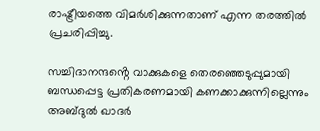രാഷ്ട്രീയത്തെ വിമർശിക്കുന്നതാണ് എന്ന തരത്തിൽ പ്രചരിപ്പിച്ചു.

സച്ചിദാനന്ദൻ്റെ വാക്കുകളെ തെരഞ്ഞെടുപ്പുമായി ബന്ധപ്പെട്ട പ്രതികരണമായി കണക്കാക്കുന്നില്ലെന്നും അബ്ദുൽ ഖാദർ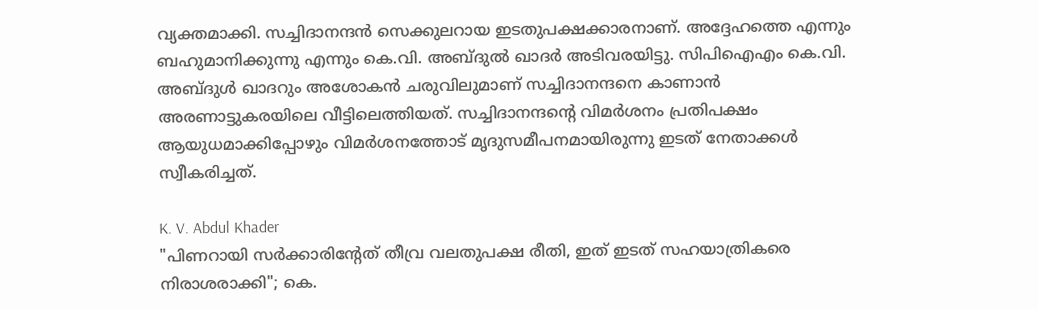വ്യക്തമാക്കി. സച്ചിദാനന്ദൻ സെക്കുലറായ ഇടതുപക്ഷക്കാരനാണ്. അദ്ദേഹത്തെ എന്നും ബഹുമാനിക്കുന്നു എന്നും കെ.വി. അബ്ദുൽ ഖാദർ അടിവരയിട്ടു. സിപിഐഎം കെ.വി. അബ്ദുൾ ഖാദറും അശോകൻ ചരുവിലുമാണ് സച്ചിദാനന്ദനെ കാണാൻ അരണാട്ടുകരയിലെ വീട്ടിലെത്തിയത്. സച്ചിദാനന്ദൻ്റെ വിമർശനം പ്രതിപക്ഷം ആയുധമാക്കിപ്പോഴും വിമർശനത്തോട് മൃദുസമീപനമായിരുന്നു ഇടത് നേതാക്കൾ സ്വീകരിച്ചത്.

K. V. Abdul Khader
"പിണറായി സർക്കാരിന്റേത് തീവ്ര വലതുപക്ഷ രീതി, ഇത് ഇടത് സഹയാത്രികരെ നിരാശരാക്കി"; കെ.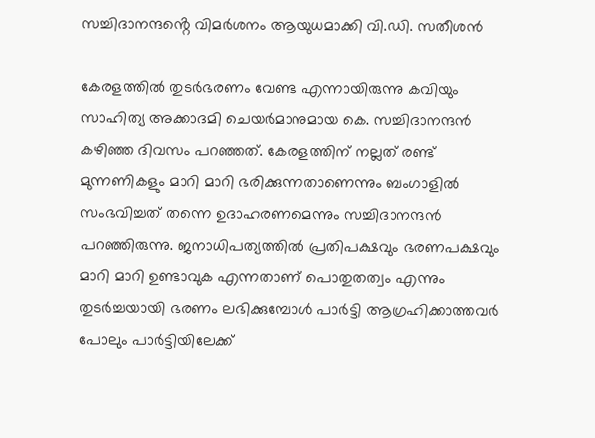സച്ചിദാനന്ദൻ്റെ വിമർശനം ആയുധമാക്കി വി.ഡി. സതീശൻ

കേരളത്തിൽ തുടർഭരണം വേണ്ട എന്നായിരുന്നു കവിയും സാഹിത്യ അക്കാദമി ചെയർമാനുമായ കെ. സച്ചിദാനന്ദൻ കഴിഞ്ഞ ദിവസം പറഞ്ഞത്. കേരളത്തിന് നല്ലത് രണ്ട് മുന്നണികളും മാറി മാറി ഭരിക്കുന്നതാണെന്നും ബംഗാളിൽ സംഭവിച്ചത് തന്നെ ഉദാഹരണമെന്നും സച്ചിദാനന്ദൻ പറഞ്ഞിരുന്നു. ജനാധിപത്യത്തിൽ പ്രതിപക്ഷവും ഭരണപക്ഷവും മാറി മാറി ഉണ്ടാവുക എന്നതാണ് പൊതുതത്വം എന്നും തുടർച്ചയായി ഭരണം ലഭിക്കുമ്പോൾ പാർട്ടി ആഗ്രഹിക്കാത്തവർ പോലും പാർട്ടിയിലേക്ക്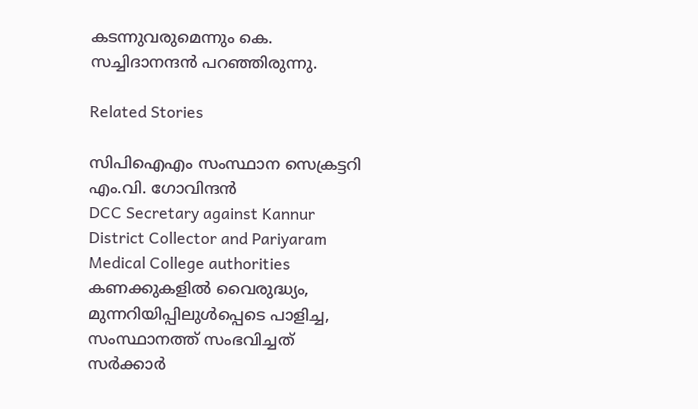കടന്നുവരുമെന്നും കെ. സച്ചിദാനന്ദൻ പറഞ്ഞിരുന്നു.

Related Stories

സിപിഐഎം സംസ്ഥാന സെക്രട്ടറി എം.വി. ഗോവിന്ദന്‍
DCC Secretary against Kannur District Collector and Pariyaram Medical College authorities
കണക്കുകളിൽ വൈരുദ്ധ്യം, മുന്നറിയിപ്പിലുൾപ്പെടെ പാളിച്ച, സംസ്ഥാനത്ത് സംഭവിച്ചത്  സർക്കാർ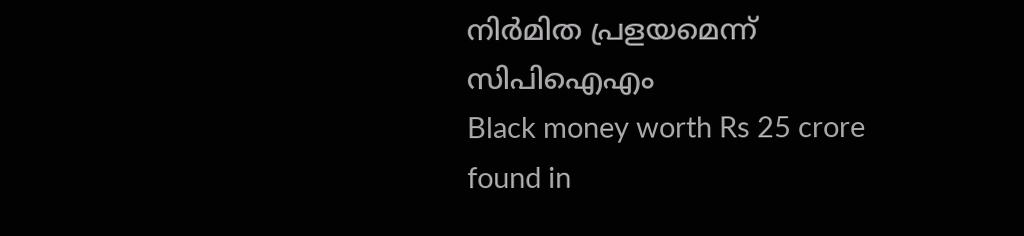നിർമിത പ്രളയമെന്ന്  സിപിഐഎം
Black money worth Rs 25 crore found in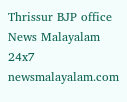Thrissur BJP office
News Malayalam 24x7
newsmalayalam.com